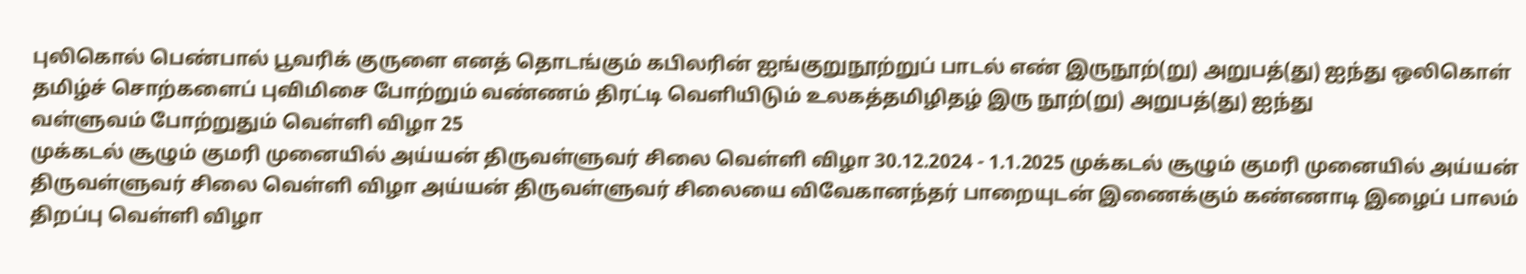புலிகொல் பெண்பால் பூவரிக் குருளை எனத் தொடங்கும் கபிலரின் ஐங்குறுநூற்றுப் பாடல் எண் இருநூற்(று) அறுபத்(து) ஐந்து ஒலிகொள் தமிழ்ச் சொற்களைப் புவிமிசை போற்றும் வண்ணம் திரட்டி வெளியிடும் உலகத்தமிழிதழ் இரு நூற்(று) அறுபத்(து) ஐந்து
வள்ளுவம் போற்றுதும் வெள்ளி விழா 25
முக்கடல் சூழும் குமரி முனையில் அய்யன் திருவள்ளுவர் சிலை வெள்ளி விழா 30.12.2024 - 1.1.2025 முக்கடல் சூழும் குமரி முனையில் அய்யன் திருவள்ளுவர் சிலை வெள்ளி விழா அய்யன் திருவள்ளுவர் சிலையை விவேகானந்தர் பாறையுடன் இணைக்கும் கண்ணாடி இழைப் பாலம் திறப்பு வெள்ளி விழா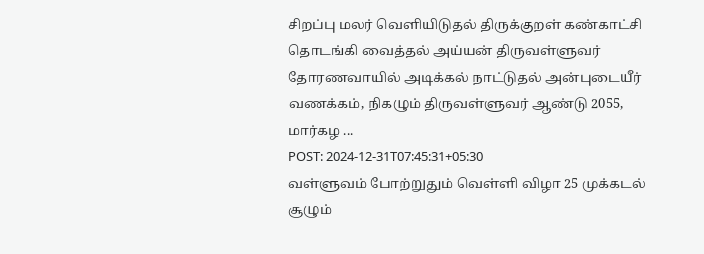சிறப்பு மலர் வெளியிடுதல் திருக்குறள் கண்காட்சி தொடங்கி வைத்தல் அய்யன் திருவள்ளுவர் தோரணவாயில் அடிக்கல் நாட்டுதல் அன்புடையீர் வணக்கம், நிகழும் திருவள்ளுவர் ஆண்டு 2055, மார்கழ ...
POST: 2024-12-31T07:45:31+05:30
வள்ளுவம் போற்றுதும் வெள்ளி விழா 25 முக்கடல் சூழும்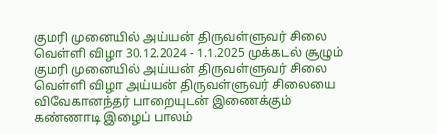குமரி முனையில் அய்யன் திருவள்ளுவர் சிலை வெள்ளி விழா 30.12.2024 - 1.1.2025 முக்கடல் சூழும் குமரி முனையில் அய்யன் திருவள்ளுவர் சிலை வெள்ளி விழா அய்யன் திருவள்ளுவர் சிலையை விவேகானந்தர் பாறையுடன் இணைக்கும் கண்ணாடி இழைப் பாலம்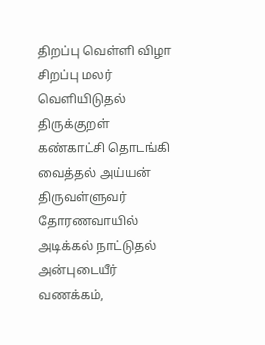திறப்பு வெள்ளி விழா சிறப்பு மலர் வெளியிடுதல் திருக்குறள் கண்காட்சி தொடங்கி வைத்தல் அய்யன் திருவள்ளுவர் தோரணவாயில் அடிக்கல் நாட்டுதல் அன்புடையீர் வணக்கம்,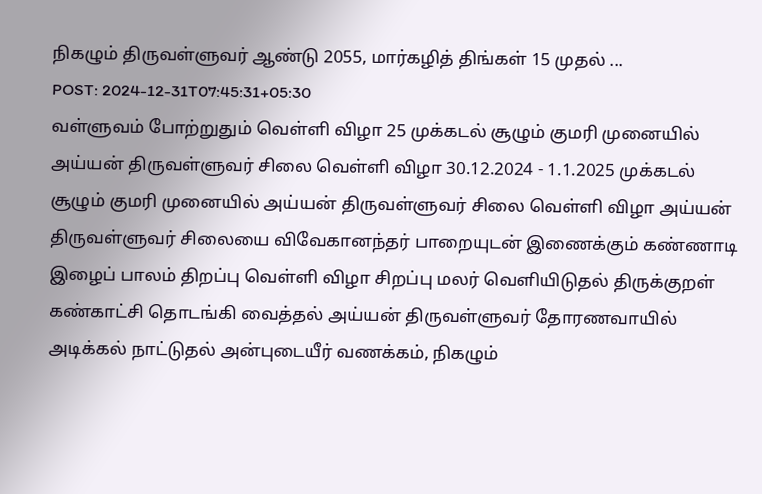நிகழும் திருவள்ளுவர் ஆண்டு 2055, மார்கழித் திங்கள் 15 முதல் ...
POST: 2024-12-31T07:45:31+05:30
வள்ளுவம் போற்றுதும் வெள்ளி விழா 25 முக்கடல் சூழும் குமரி முனையில் அய்யன் திருவள்ளுவர் சிலை வெள்ளி விழா 30.12.2024 - 1.1.2025 முக்கடல் சூழும் குமரி முனையில் அய்யன் திருவள்ளுவர் சிலை வெள்ளி விழா அய்யன் திருவள்ளுவர் சிலையை விவேகானந்தர் பாறையுடன் இணைக்கும் கண்ணாடி இழைப் பாலம் திறப்பு வெள்ளி விழா சிறப்பு மலர் வெளியிடுதல் திருக்குறள் கண்காட்சி தொடங்கி வைத்தல் அய்யன் திருவள்ளுவர் தோரணவாயில் அடிக்கல் நாட்டுதல் அன்புடையீர் வணக்கம், நிகழும்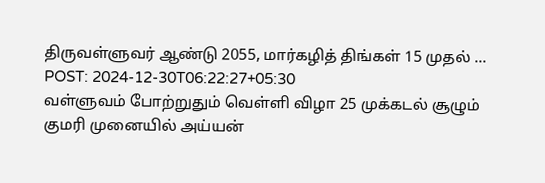திருவள்ளுவர் ஆண்டு 2055, மார்கழித் திங்கள் 15 முதல் ...
POST: 2024-12-30T06:22:27+05:30
வள்ளுவம் போற்றுதும் வெள்ளி விழா 25 முக்கடல் சூழும் குமரி முனையில் அய்யன்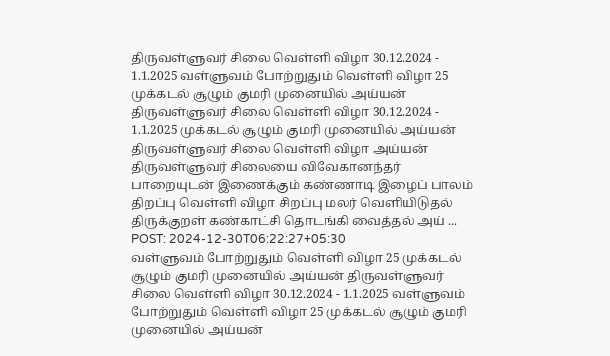திருவள்ளுவர் சிலை வெள்ளி விழா 30.12.2024 - 1.1.2025 வள்ளுவம் போற்றுதும் வெள்ளி விழா 25 முக்கடல் சூழும் குமரி முனையில் அய்யன் திருவள்ளுவர் சிலை வெள்ளி விழா 30.12.2024 - 1.1.2025 முக்கடல் சூழும் குமரி முனையில் அய்யன் திருவள்ளுவர் சிலை வெள்ளி விழா அய்யன் திருவள்ளுவர் சிலையை விவேகானந்தர் பாறையுடன் இணைக்கும் கண்ணாடி இழைப் பாலம் திறப்பு வெள்ளி விழா சிறப்பு மலர் வெளியிடுதல் திருக்குறள் கண்காட்சி தொடங்கி வைத்தல் அய் ...
POST: 2024-12-30T06:22:27+05:30
வள்ளுவம் போற்றுதும் வெள்ளி விழா 25 முக்கடல் சூழும் குமரி முனையில் அய்யன் திருவள்ளுவர் சிலை வெள்ளி விழா 30.12.2024 - 1.1.2025 வள்ளுவம் போற்றுதும் வெள்ளி விழா 25 முக்கடல் சூழும் குமரி முனையில் அய்யன்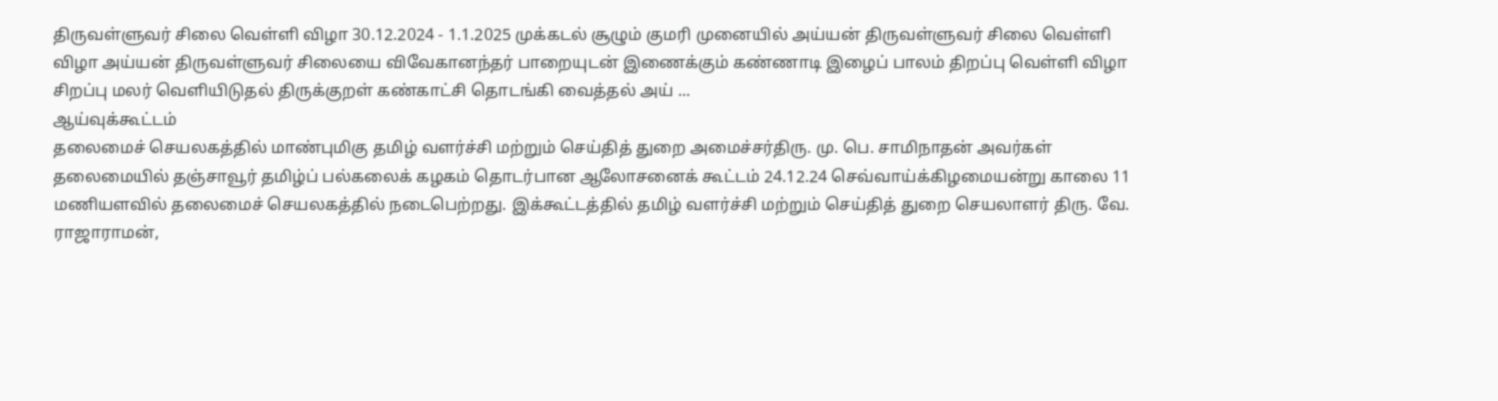திருவள்ளுவர் சிலை வெள்ளி விழா 30.12.2024 - 1.1.2025 முக்கடல் சூழும் குமரி முனையில் அய்யன் திருவள்ளுவர் சிலை வெள்ளி விழா அய்யன் திருவள்ளுவர் சிலையை விவேகானந்தர் பாறையுடன் இணைக்கும் கண்ணாடி இழைப் பாலம் திறப்பு வெள்ளி விழா சிறப்பு மலர் வெளியிடுதல் திருக்குறள் கண்காட்சி தொடங்கி வைத்தல் அய் ...
ஆய்வுக்கூட்டம்
தலைமைச் செயலகத்தில் மாண்புமிகு தமிழ் வளர்ச்சி மற்றும் செய்தித் துறை அமைச்சர்திரு. மு. பெ. சாமிநாதன் அவர்கள் தலைமையில் தஞ்சாவூர் தமிழ்ப் பல்கலைக் கழகம் தொடர்பான ஆலோசனைக் கூட்டம் 24.12.24 செவ்வாய்க்கிழமையன்று காலை 11 மணியளவில் தலைமைச் செயலகத்தில் நடைபெற்றது. இக்கூட்டத்தில் தமிழ் வளர்ச்சி மற்றும் செய்தித் துறை செயலாளர் திரு. வே. ராஜாராமன்,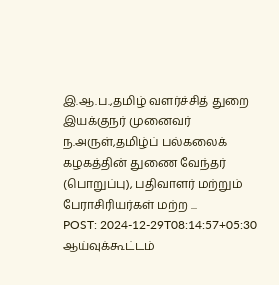இ.ஆ.ப.,தமிழ் வளர்ச்சித் துறை இயக்குநர் முனைவர் ந.அருள்,தமிழ்ப் பல்கலைக் கழகத்தின் துணை வேந்தர் (பொறுப்பு), பதிவாளர் மற்றும் பேராசிரியர்கள் மற்ற ...
POST: 2024-12-29T08:14:57+05:30
ஆய்வுக்கூட்டம்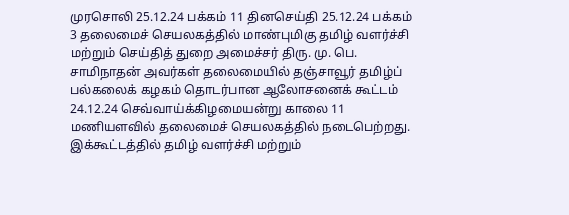முரசொலி 25.12.24 பக்கம் 11 தினசெய்தி 25.12.24 பக்கம் 3 தலைமைச் செயலகத்தில் மாண்புமிகு தமிழ் வளர்ச்சி மற்றும் செய்தித் துறை அமைச்சர் திரு. மு. பெ. சாமிநாதன் அவர்கள் தலைமையில் தஞ்சாவூர் தமிழ்ப் பல்கலைக் கழகம் தொடர்பான ஆலோசனைக் கூட்டம் 24.12.24 செவ்வாய்க்கிழமையன்று காலை 11 மணியளவில் தலைமைச் செயலகத்தில் நடைபெற்றது. இக்கூட்டத்தில் தமிழ் வளர்ச்சி மற்றும்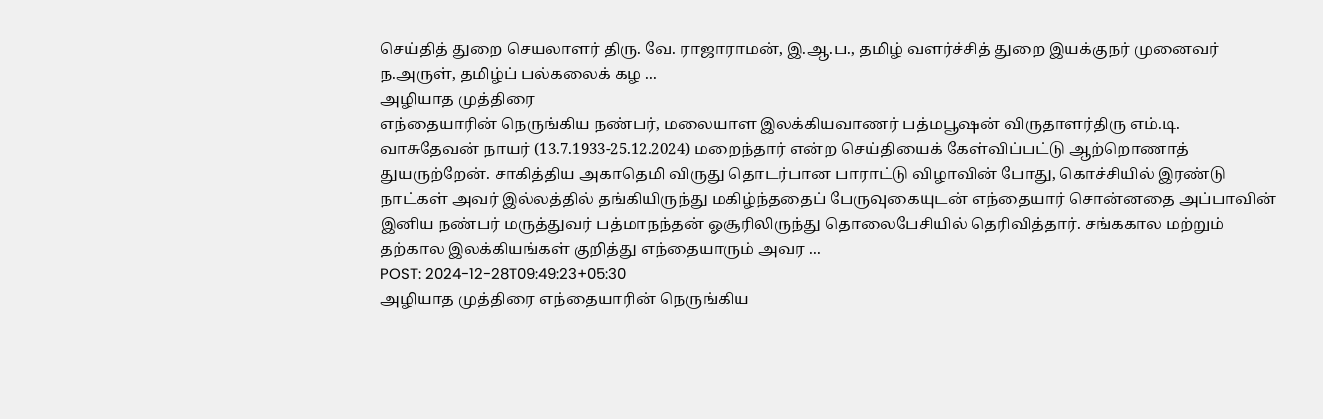செய்தித் துறை செயலாளர் திரு. வே. ராஜாராமன், இ.ஆ.ப., தமிழ் வளர்ச்சித் துறை இயக்குநர் முனைவர் ந.அருள், தமிழ்ப் பல்கலைக் கழ ...
அழியாத முத்திரை
எந்தையாரின் நெருங்கிய நண்பர், மலையாள இலக்கியவாணர் பத்மபூஷன் விருதாளர்திரு எம்.டி. வாசுதேவன் நாயர் (13.7.1933-25.12.2024) மறைந்தார் என்ற செய்தியைக் கேள்விப்பட்டு ஆற்றொணாத் துயருற்றேன். சாகித்திய அகாதெமி விருது தொடர்பான பாராட்டு விழாவின் போது, கொச்சியில் இரண்டு நாட்கள் அவர் இல்லத்தில் தங்கியிருந்து மகிழ்ந்ததைப் பேருவுகையுடன் எந்தையார் சொன்னதை அப்பாவின் இனிய நண்பர் மருத்துவர் பத்மாநந்தன் ஓசூரிலிருந்து தொலைபேசியில் தெரிவித்தார். சங்ககால மற்றும் தற்கால இலக்கியங்கள் குறித்து எந்தையாரும் அவர ...
POST: 2024-12-28T09:49:23+05:30
அழியாத முத்திரை எந்தையாரின் நெருங்கிய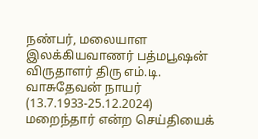நண்பர், மலையாள இலக்கியவாணர் பத்மபூஷன் விருதாளர் திரு எம்.டி. வாசுதேவன் நாயர் (13.7.1933-25.12.2024) மறைந்தார் என்ற செய்தியைக்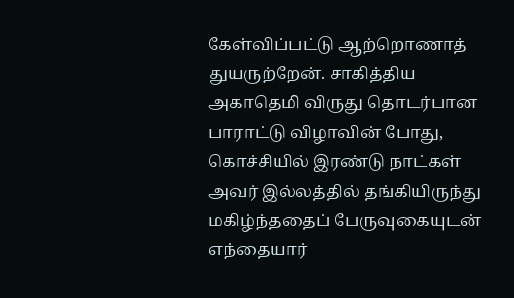கேள்விப்பட்டு ஆற்றொணாத் துயருற்றேன். சாகித்திய அகாதெமி விருது தொடர்பான பாராட்டு விழாவின் போது, கொச்சியில் இரண்டு நாட்கள் அவர் இல்லத்தில் தங்கியிருந்து மகிழ்ந்ததைப் பேருவுகையுடன் எந்தையார்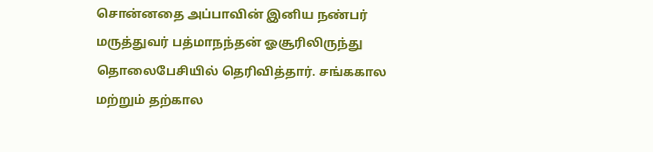சொன்னதை அப்பாவின் இனிய நண்பர் மருத்துவர் பத்மாநந்தன் ஓசூரிலிருந்து தொலைபேசியில் தெரிவித்தார். சங்ககால மற்றும் தற்கால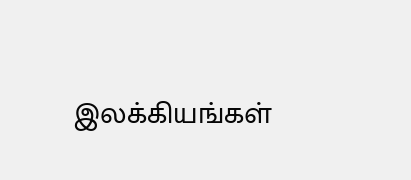இலக்கியங்கள்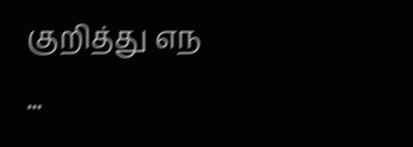குறித்து எந ...